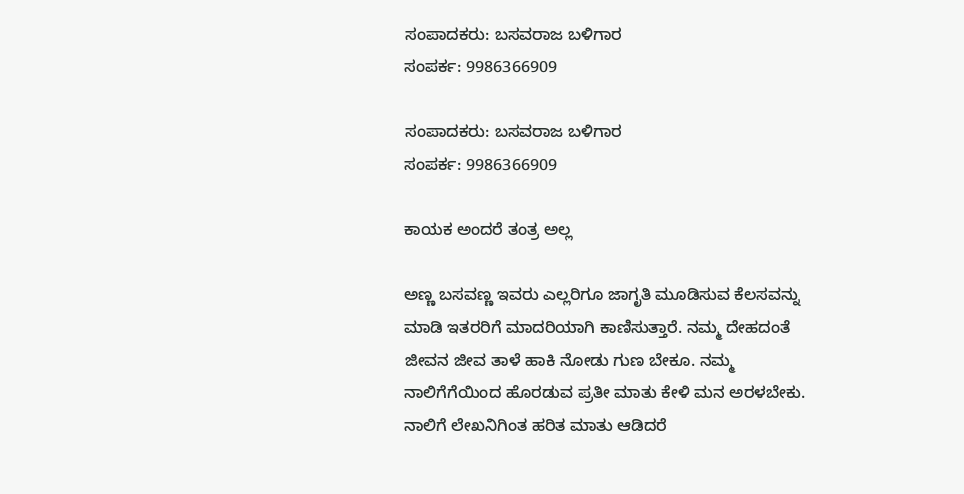ಸಂಪಾದಕರು: ಬಸವರಾಜ ಬಳಿಗಾರ
ಸಂಪರ್ಕ: 9986366909

ಸಂಪಾದಕರು: ಬಸವರಾಜ ಬಳಿಗಾರ
ಸಂಪರ್ಕ: 9986366909

ಕಾಯಕ ಅಂದರೆ ತಂತ್ರ ಅಲ್ಲ

ಅಣ್ಣ ಬಸವಣ್ಣ ಇವರು ಎಲ್ಲರಿಗೂ ಜಾಗೃತಿ ಮೂಡಿಸುವ ಕೆಲಸವನ್ನು ಮಾಡಿ ಇತರರಿಗೆ ಮಾದರಿಯಾಗಿ ಕಾಣಿಸುತ್ತಾರೆ. ನಮ್ಮ ದೇಹದಂತೆ ಜೀವನ ಜೀವ ತಾಳೆ ಹಾಕಿ ನೋಡು ಗುಣ ಬೇಕೂ. ನಮ್ಮ ನಾಲಿಗೆಗೆಯಿಂದ ಹೊರಡುವ ಪ್ರತೀ ಮಾತು ಕೇಳಿ ಮನ ಅರಳಬೇಕು. ನಾಲಿಗೆ ಲೇಖನಿಗಿಂತ ಹರಿತ ಮಾತು ಆಡಿದರೆ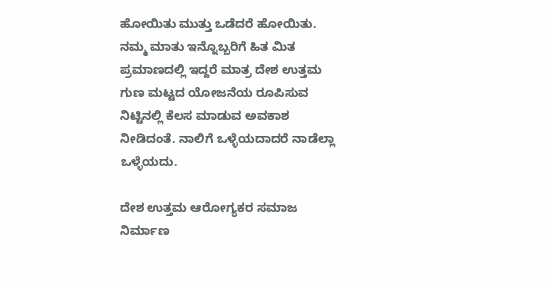ಹೋಯಿತು ಮುತ್ತು ಒಡೆದರೆ ಹೋಯಿತು. ನಮ್ಮ ಮಾತು ಇನ್ನೊಬ್ಬರಿಗೆ ಹಿತ ಮಿತ ಪ್ರಮಾಣದಲ್ಲಿ ಇದ್ದರೆ ಮಾತ್ರ ದೇಶ ಉತ್ತಮ ಗುಣ ಮಟ್ಟದ ಯೋಜನೆಯ ರೂಪಿಸುವ ನಿಟ್ಟಿನಲ್ಲಿ ಕೆಲಸ ಮಾಡುವ ಅವಕಾಶ ನೀಡಿದಂತೆ. ನಾಲಿಗೆ ಒಳ್ಳೆಯದಾದರೆ ನಾಡೆಲ್ಲಾ ಒಳ್ಳೆಯದು.

ದೇಶ ಉತ್ತಮ ಆರೋಗ್ಯಕರ ಸಮಾಜ ನಿರ್ಮಾಣ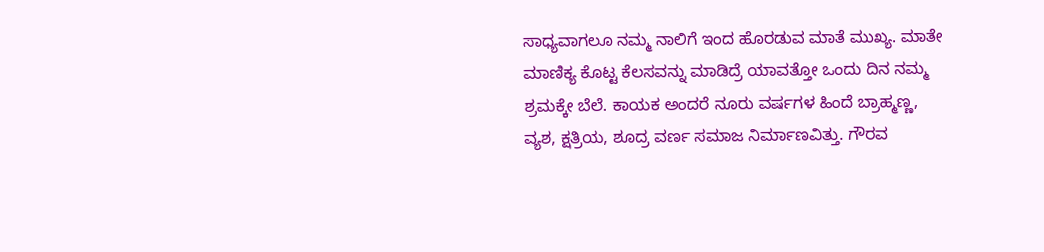ಸಾಧ್ಯವಾಗಲೂ ನಮ್ಮ ನಾಲಿಗೆ ಇಂದ ಹೊರಡುವ ಮಾತೆ ಮುಖ್ಯ. ಮಾತೇ ಮಾಣಿಕ್ಯ ಕೊಟ್ಟ ಕೆಲಸವನ್ನು ಮಾಡಿದ್ರೆ ಯಾವತ್ತೋ ಒಂದು ದಿನ ನಮ್ಮ ಶ್ರಮಕ್ಕೇ ಬೆಲೆ. ಕಾಯಕ ಅಂದರೆ ನೂರು ವರ್ಷಗಳ ಹಿಂದೆ ಬ್ರಾಹ್ಮಣ್ಣ, ವ್ಯಶ, ಕ್ಷತ್ರಿಯ, ಶೂದ್ರ ವರ್ಣ ಸಮಾಜ ನಿರ್ಮಾಣವಿತ್ತು. ಗೌರವ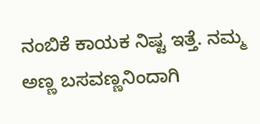ನಂಬಿಕೆ ಕಾಯಕ ನಿಷ್ಟ ಇತ್ತೆ. ನಮ್ಮ ಅಣ್ಣ ಬಸವಣ್ಣನಿಂದಾಗಿ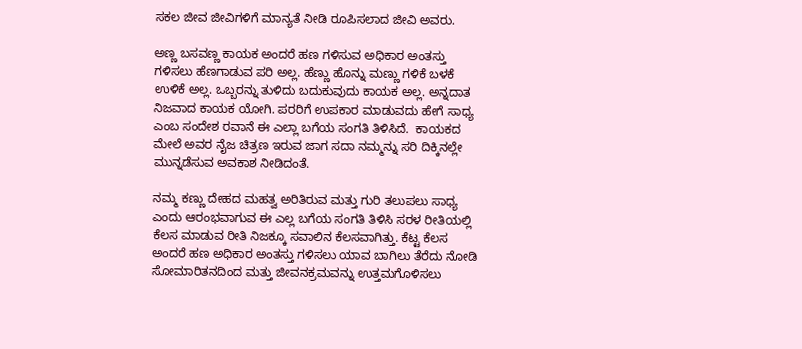ಸಕಲ ಜೀವ ಜೀವಿಗಳಿಗೆ ಮಾನ್ಯತೆ ನೀಡಿ ರೂಪಿಸಲಾದ ಜೀವಿ ಅವರು.

ಅಣ್ಣ ಬಸವಣ್ಣ ಕಾಯಕ ಅಂದರೆ ಹಣ ಗಳಿಸುವ ಅಧಿಕಾರ ಅಂತಸ್ತು ಗಳಿಸಲು ಹೆಣಗಾಡುವ ಪರಿ ಅಲ್ಲ. ಹೆಣ್ಣು ಹೊನ್ನು ಮಣ್ಣು ಗಳಿಕೆ ಬಳಕೆ ಉಳಿಕೆ ಅಲ್ಲ. ಒಬ್ಬರನ್ನು ತುಳಿದು ಬದುಕುವುದು ಕಾಯಕ ಅಲ್ಲ. ಅನ್ನದಾತ ನಿಜವಾದ ಕಾಯಕ ಯೋಗಿ. ಪರರಿಗೆ ಉಪಕಾರ ಮಾಡುವದು ಹೇಗೆ ಸಾಧ್ಯ ಎಂಬ ಸಂದೇಶ ರವಾನೆ ಈ ಎಲ್ಲಾ ಬಗೆಯ ಸಂಗತಿ ತಿಳಿಸಿದೆ.  ಕಾಯಕದ ಮೇಲೆ ಅವರ ನೈಜ ಚಿತ್ರಣ ಇರುವ ಜಾಗ ಸದಾ ನಮ್ಮನ್ನು ಸರಿ ದಿಕ್ಕಿನಲ್ಲೇ ಮುನ್ನಡೆಸುವ ಅವಕಾಶ ನೀಡಿದಂತೆ.

ನಮ್ಮ ಕಣ್ಣು ದೇಹದ ಮಹತ್ವ ಅರಿತಿರುವ ಮತ್ತು ಗುರಿ ತಲುಪಲು ಸಾಧ್ಯ ಎಂದು ಆರಂಭವಾಗುವ ಈ ಎಲ್ಲ ಬಗೆಯ ಸಂಗತಿ ತಿಳಿಸಿ ಸರಳ ರೀತಿಯಲ್ಲಿ ಕೆಲಸ ಮಾಡುವ ರೀತಿ ನಿಜಕ್ಕೂ ಸವಾಲಿನ ಕೆಲಸವಾಗಿತ್ತು. ಕೆಟ್ಟ ಕೆಲಸ ಅಂದರೆ ಹಣ ಅಧಿಕಾರ ಅಂತಸ್ತು ಗಳಿಸಲು ಯಾವ ಬಾಗಿಲು ತೆರೆದು ನೋಡಿ ಸೋಮಾರಿತನದಿಂದ ಮತ್ತು ಜೀವನಕ್ರಮವನ್ನು ಉತ್ತಮಗೊಳಿಸಲು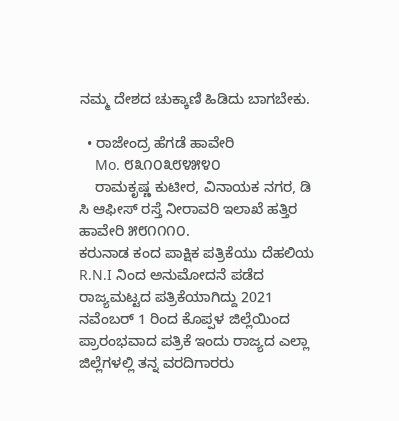ನಮ್ಮ ದೇಶದ ಚುಕ್ಕಾಣಿ ಹಿಡಿದು ಬಾಗಬೇಕು.

  • ರಾಜೇಂದ್ರ ಹೆಗಡೆ ಹಾವೇರಿ
    Mo. ೮೩೧೦೩೮೪೫೪೦
    ರಾಮಕೃಷ್ಣ ಕುಟೀರ, ವಿನಾಯಕ ನಗರ, ಡಿ ಸಿ ಆಫೀಸ್ ರಸ್ತೆ ನೀರಾವರಿ ಇಲಾಖೆ ಹತ್ತಿರ ಹಾವೇರಿ ೫೮೧೧೧೦.
ಕರುನಾಡ ಕಂದ ಪಾಕ್ಷಿಕ ಪತ್ರಿಕೆಯು ದೆಹಲಿಯ R.N.I ನಿಂದ ಅನುಮೋದನೆ ಪಡೆದ ರಾಜ್ಯಮಟ್ಟದ ಪತ್ರಿಕೆಯಾಗಿದ್ದು 2021 ನವೆಂಬರ್ 1 ರಿಂದ ಕೊಪ್ಪಳ ಜಿಲ್ಲೆಯಿಂದ ಪ್ರಾರಂಭವಾದ ಪತ್ರಿಕೆ ಇಂದು ರಾಜ್ಯದ ಎಲ್ಲಾ ಜಿಲ್ಲೆಗಳಲ್ಲಿ ತನ್ನ ವರದಿಗಾರರು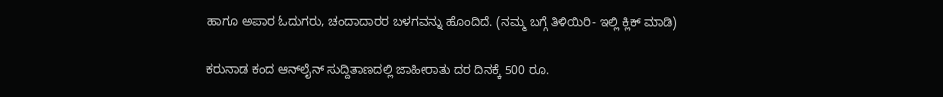ಹಾಗೂ ಅಪಾರ ಓದುಗರು, ಚಂದಾದಾರರ ಬಳಗವನ್ನು ಹೊಂದಿದೆ. (ನಮ್ಮ ಬಗ್ಗೆ ತಿಳಿಯಿರಿ- ಇಲ್ಲಿ ಕ್ಲಿಕ್‌ ಮಾಡಿ)

ಕರುನಾಡ ಕಂದ ಆನ್‌ಲೈನ್‌ ಸುದ್ದಿತಾಣದಲ್ಲಿ ಜಾಹೀರಾತು ದರ ದಿನಕ್ಕೆ 500 ರೂ.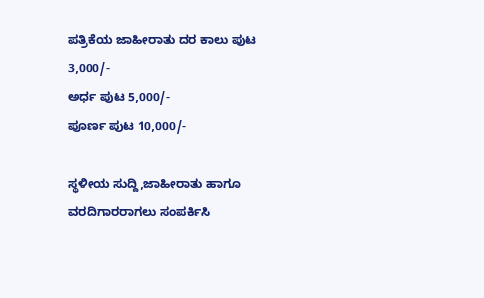ಪತ್ರಿಕೆಯ ಜಾಹೀರಾತು ದರ ಕಾಲು ಪುಟ 3,000/-
ಅರ್ಧ ಪುಟ 5,000/-
ಪೂರ್ಣ ಪುಟ 10,000/-

ಸ್ಥಳೀಯ ಸುದ್ದಿ,ಜಾಹೀರಾತು ಹಾಗೂ ವರದಿಗಾರರಾಗಲು ಸಂಪರ್ಕಿಸಿ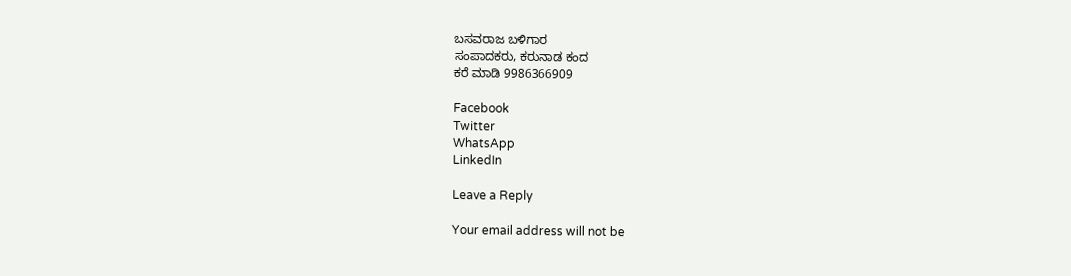ಬಸವರಾಜ ಬಳಿಗಾರ
ಸಂಪಾದಕರು, ಕರುನಾಡ ಕಂದ
ಕರೆ ಮಾಡಿ 9986366909

Facebook
Twitter
WhatsApp
LinkedIn

Leave a Reply

Your email address will not be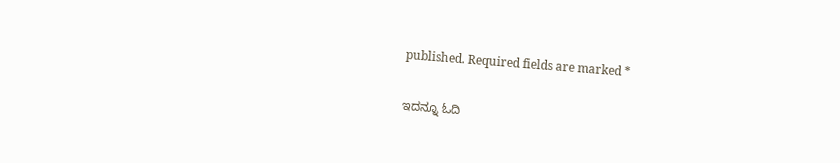published. Required fields are marked *

ಇದನ್ನೂ ಓದಿ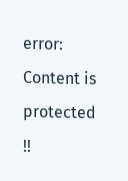error: Content is protected !!